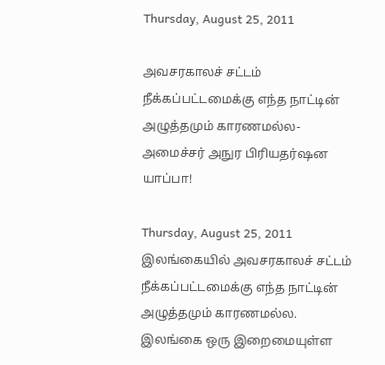Thursday, August 25, 2011

அவசரகாலச் சட்டம் நீக்கப்பட்டமைக்கு எந்த நாட்டின் அழுத்தமும் காரணமல்ல-அமைச்சர் அநுர பிரியதர்ஷன யாப்பா!

Thursday, August 25, 2011
இலங்கையில் அவசரகாலச் சட்டம் நீக்கப்பட்டமைக்கு எந்த நாட்டின் அழுத்தமும் காரணமல்ல. இலங்கை ஒரு இறைமையுள்ள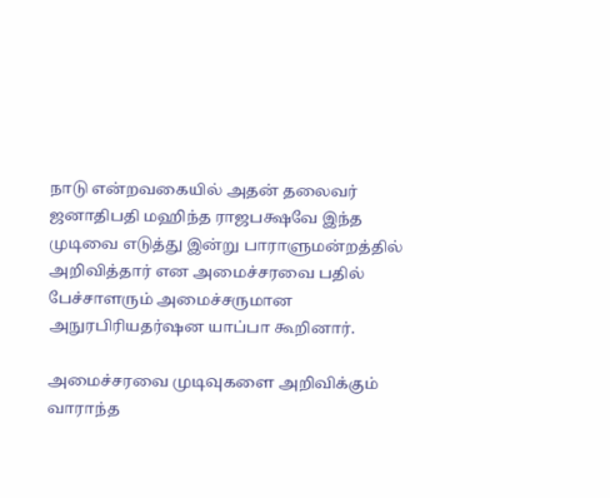நாடு என்றவகையில் அதன் தலைவர் ஜனாதிபதி மஹிந்த ராஜபக்ஷவே இந்த முடிவை எடுத்து இன்று பாராளுமன்றத்தில் அறிவித்தார் என அமைச்சரவை பதில் பேச்சாளரும் அமைச்சருமான அநுரபிரியதர்ஷன யாப்பா கூறினார்.

அமைச்சரவை முடிவுகளை அறிவிக்கும் வாராந்த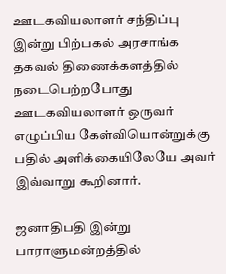ஊடகவியலாளர் சந்திப்பு இன்று பிற்பகல் அரசாங்க தகவல் திணைக்களத்தில் நடைபெற்றபோது ஊடகவியலாளர் ஒருவர் எழுப்பிய கேள்வியொன்றுக்கு பதில் அளிக்கையிலேயே அவர் இவ்வாறு கூறினார்.

ஜனாதிபதி இன்று பாராளுமன்றத்தில்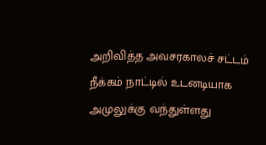அறிவித்த அவசரகாலச் சட்டம் நீக்கம் நாட்டில் உடனடியாக அமுலுக்கு வந்துள்ளது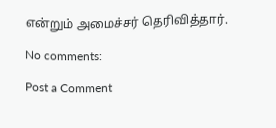என்றும் அமைச்சர் தெரிவித்தார்.

No comments:

Post a Comment